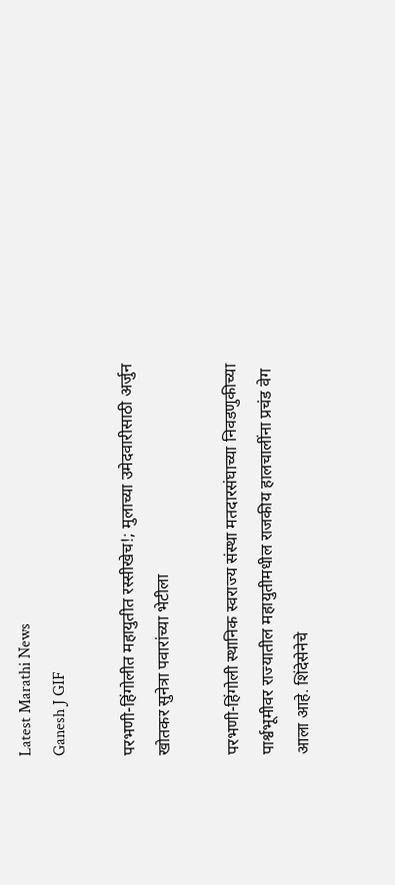Latest Marathi News
Ganesh J GIF

परभणी-हिंगोलीत महायुतीत रस्सीखेच!; मुलाच्या उमेदवारीसाठी अर्जुन खोतकर सुनेत्रा पवारांच्या भेटीला

परभणी-हिंगोली स्थानिक स्वराज्य संस्था मतदारसंघाच्या निवडणुकीच्या पार्श्वभूमीवर राज्यातील महायुतीमधील राजकीय हालचालींना प्रचंड वेग आला आहे. शिंदेसेनेचे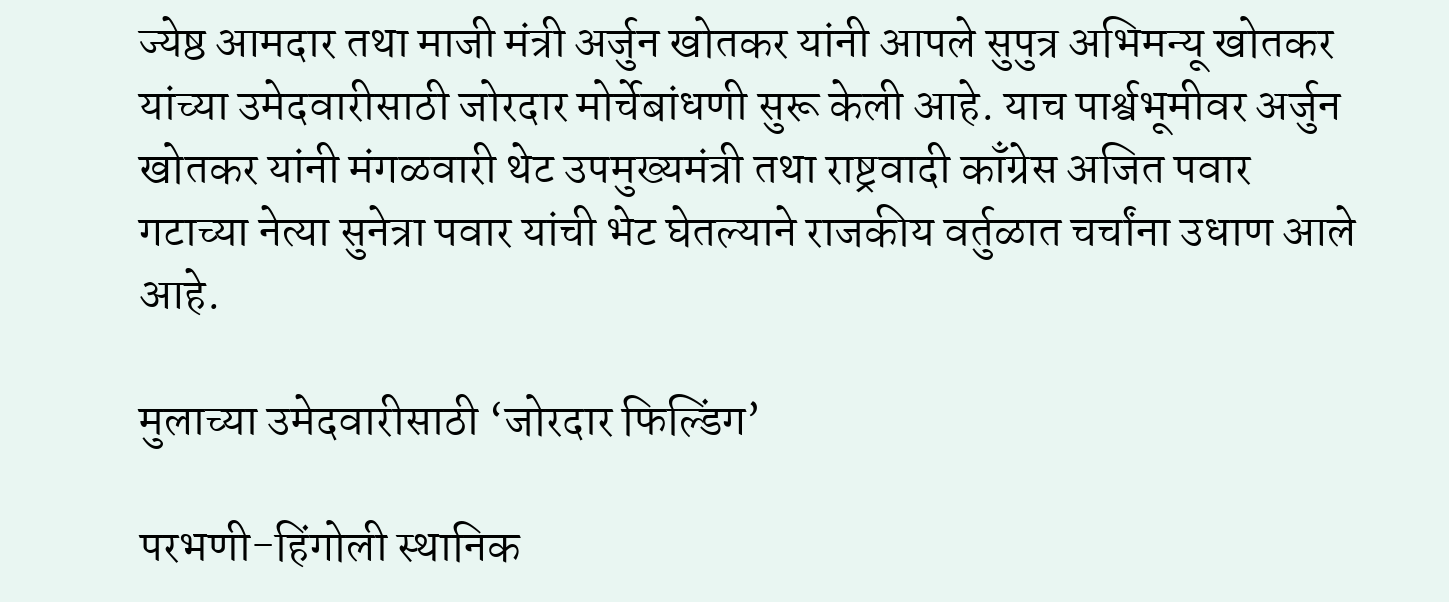ज्येष्ठ आमदार तथा माजी मंत्री अर्जुन खोतकर यांनी आपले सुपुत्र अभिमन्यू खोतकर यांच्या उमेदवारीसाठी जोरदार मोर्चेबांधणी सुरू केली आहे. याच पार्श्वभूमीवर अर्जुन खोतकर यांनी मंगळवारी थेट उपमुख्यमंत्री तथा राष्ट्रवादी काँग्रेस अजित पवार गटाच्या नेत्या सुनेत्रा पवार यांची भेट घेतल्याने राजकीय वर्तुळात चर्चांना उधाण आले आहे.

मुलाच्या उमेदवारीसाठी ‘जोरदार फिल्डिंग’

परभणी-हिंगोली स्थानिक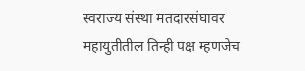स्वराज्य संस्था मतदारसंघावर महायुतीतील तिन्ही पक्ष म्हणजेच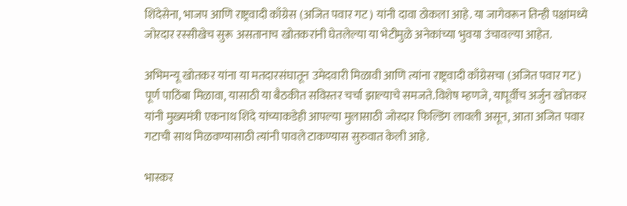शिंदेसेना, भाजप आणि राष्ट्रवादी काँग्रेस (अजित पवार गट) यांनी दावा ठोकला आहे. या जागेवरून तिन्ही पक्षांमध्ये जोरदार रस्सीखेच सुरू असतानाच खोतकरांनी घेतलेल्या या भेटीमुळे अनेकांच्या भुवया उंचावल्या आहेत.

अभिमन्यू खोतकर यांना या मतदारसंघातून उमेदवारी मिळावी आणि त्यांना राष्ट्रवादी काँग्रेसचा (अजित पवार गट) पूर्ण पाठिंबा मिळावा, यासाठी या बैठकीत सविस्तर चर्चा झाल्याचे समजते.विशेष म्हणजे, यापूर्वीच अर्जुन खोतकर यांनी मुख्यमंत्री एकनाथ शिंदे यांच्याकडेही आपल्या मुलासाठी जोरदार फिल्डिंग लावली असून, आता अजित पवार गटाची साथ मिळवण्यासाठी त्यांनी पावले टाकण्यास सुरुवात केली आहे.

भास्कर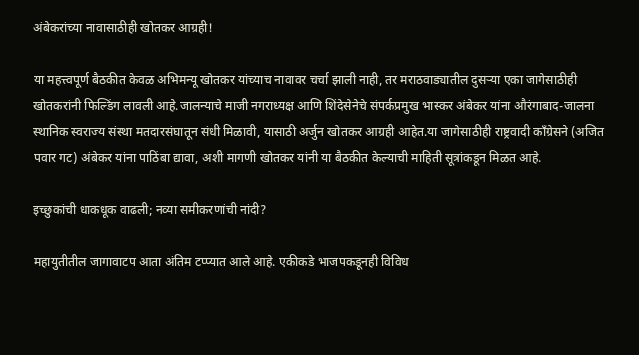अंबेकरांच्या नावासाठीही खोतकर आग्रही!

या महत्त्वपूर्ण बैठकीत केवळ अभिमन्यू खोतकर यांच्याच नावावर चर्चा झाली नाही, तर मराठवाड्यातील दुसऱ्या एका जागेसाठीही खोतकरांनी फिल्डिंग लावली आहे.जालन्याचे माजी नगराध्यक्ष आणि शिंदेसेनेचे संपर्कप्रमुख भास्कर अंबेकर यांना औरंगाबाद-जालना स्थानिक स्वराज्य संस्था मतदारसंघातून संधी मिळावी, यासाठी अर्जुन खोतकर आग्रही आहेत.या जागेसाठीही राष्ट्रवादी काँग्रेसने (अजित पवार गट) अंबेकर यांना पाठिंबा द्यावा, अशी मागणी खोतकर यांनी या बैठकीत केल्याची माहिती सूत्रांकडून मिळत आहे.

इच्छुकांची धाकधूक वाढली; नव्या समीकरणांची नांदी?

महायुतीतील जागावाटप आता अंतिम टप्प्यात आले आहे. एकीकडे भाजपकडूनही विविध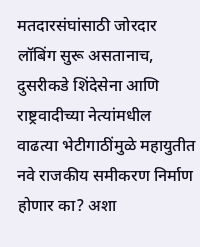मतदारसंघांसाठी जोरदार लॉबिंग सुरू असतानाच, दुसरीकडे शिंदेसेना आणि राष्ट्रवादीच्या नेत्यांमधील वाढत्या भेटीगाठींमुळे महायुतीत नवे राजकीय समीकरण निर्माण होणार का? अशा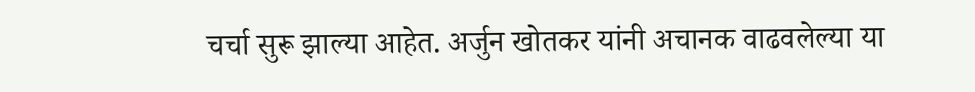चर्चा सुरू झाल्या आहेत. अर्जुन खोतकर यांनी अचानक वाढवलेल्या या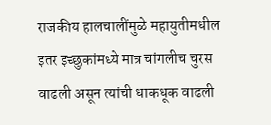राजकीय हालचालींमुळे महायुतीमधील इतर इच्छुकांमध्ये मात्र चांगलीच चुरस वाढली असून त्यांची धाकधूक वाढली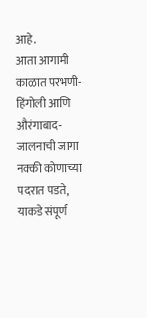आहे.
आता आगामी काळात परभणी-हिंगोली आणि औरंगाबाद-जालनाची जागा नक्की कोणाच्या पदरात पडते, याकडे संपूर्ण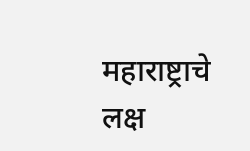महाराष्ट्राचे लक्ष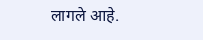लागले आहे.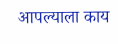आपल्याला काय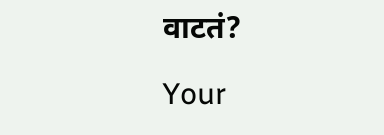वाटतं?

Your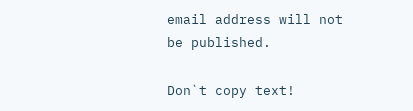email address will not be published.

Don`t copy text!